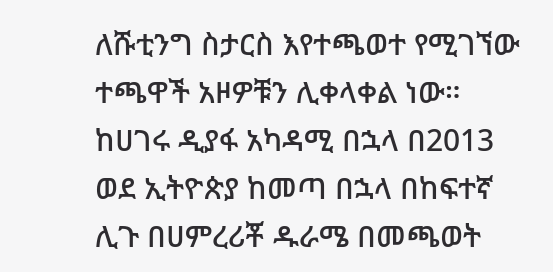ለሹቲንግ ስታርስ እየተጫወተ የሚገኘው ተጫዋች አዞዎቹን ሊቀላቀል ነው።
ከሀገሩ ዲያፋ አካዳሚ በኋላ በ2013 ወደ ኢትዮጵያ ከመጣ በኋላ በከፍተኛ ሊጉ በሀምረሪቾ ዱራሜ በመጫወት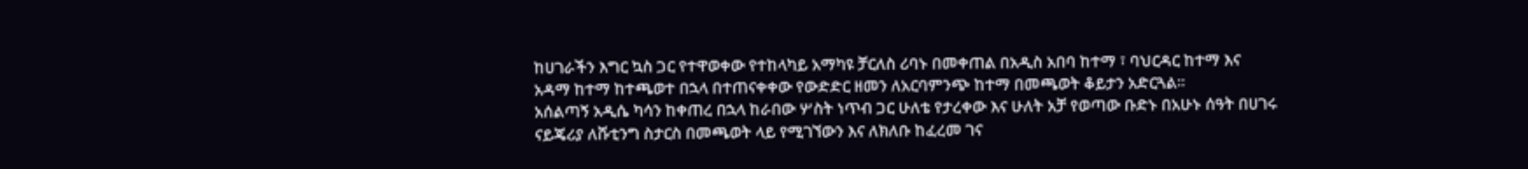ከሀገራችን እግር ኳስ ጋር የተዋወቀው የተከላካይ አማካዩ ቻርለስ ሪባኑ በመቀጠል በአዲስ አበባ ከተማ ፣ ባህርዳር ከተማ እና አዳማ ከተማ ከተጫወተ በኋላ በተጠናቀቀው የውድድር ዘመን ለአርባምንጭ ከተማ በመጫወት ቆይታን አድርጓል።
አሰልጣኝ አዲሴ ካሳን ከቀጠረ በኋላ ከራበው ሦስት ነጥብ ጋር ሁለቴ የታረቀው እና ሁለት አቻ የወጣው ቡድኑ በአሁኑ ሰዓት በሀገሩ ናይጄሪያ ለሹቲንግ ስታርስ በመጫወት ላይ የሚገኘውን እና ለክለቡ ከፈረመ ገና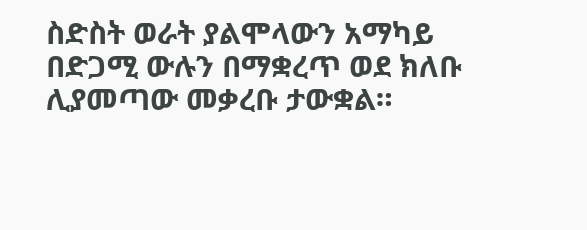ስድስት ወራት ያልሞላውን አማካይ በድጋሚ ውሉን በማቋረጥ ወደ ክለቡ ሊያመጣው መቃረቡ ታውቋል።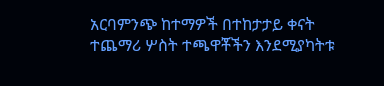አርባምንጭ ከተማዎች በተከታታይ ቀናት ተጨማሪ ሦስት ተጫዋቾችን እንደሚያካትቱ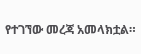የተገኘው መረጃ አመላክቷል።